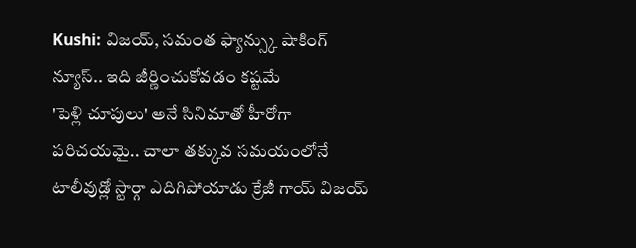Kushi: విజయ్, సమంత ఫ్యాన్స్కు షాకింగ్ న్యూస్.. ఇది జీర్ణించుకోవడం కష్టమే
'పెళ్లి చూపులు' అనే సినిమాతో హీరోగా పరిచయమై.. చాలా తక్కువ సమయంలోనే టాలీవుడ్లో స్టార్గా ఎదిగిపోయాడు క్రేజీ గాయ్ విజయ్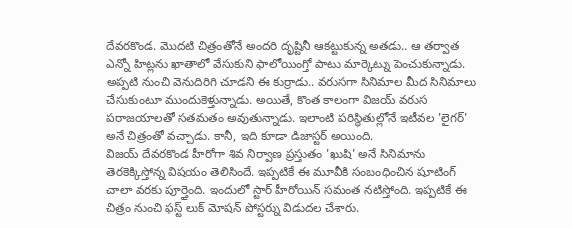దేవరకొండ. మొదటి చిత్రంతోనే అందరి దృష్టినీ ఆకట్టుకున్న అతడు.. ఆ తర్వాత ఎన్నో హిట్లను ఖాతాలో వేసుకుని ఫాలోయింగ్తో పాటు మార్కెట్ను పెంచుకున్నాడు. అప్పటి నుంచి వెనుదిరిగి చూడని ఈ కుర్రాడు.. వరుసగా సినిమాల మీద సినిమాలు చేసుకుంటూ ముందుకెళ్తున్నాడు. అయితే, కొంత కాలంగా విజయ్ వరుస పరాజయాలతో సతమతం అవుతున్నాడు. ఇలాంటి పరిస్థితుల్లోనే ఇటీవల 'లైగర్' అనే చిత్రంతో వచ్చాడు. కానీ, ఇది కూడా డిజాస్టర్ అయింది.
విజయ్ దేవరకొండ హీరోగా శివ నిర్వాణ ప్రస్తుతం 'ఖుషి' అనే సినిమాను తెరకెక్కిస్తోన్న విషయం తెలిసిందే. ఇప్పటికే ఈ మూవీకి సంబంధించిన షూటింగ్ చాలా వరకు పూర్తైంది. ఇందులో స్టార్ హీరోయిన్ సమంత నటిస్తోంది. ఇప్పటికే ఈ చిత్రం నుంచి ఫస్ట్ లుక్ మోషన్ పోస్టర్ను విడుదల చేశారు.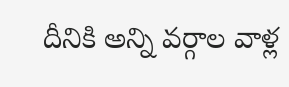దీనికి అన్ని వర్గాల వాళ్ల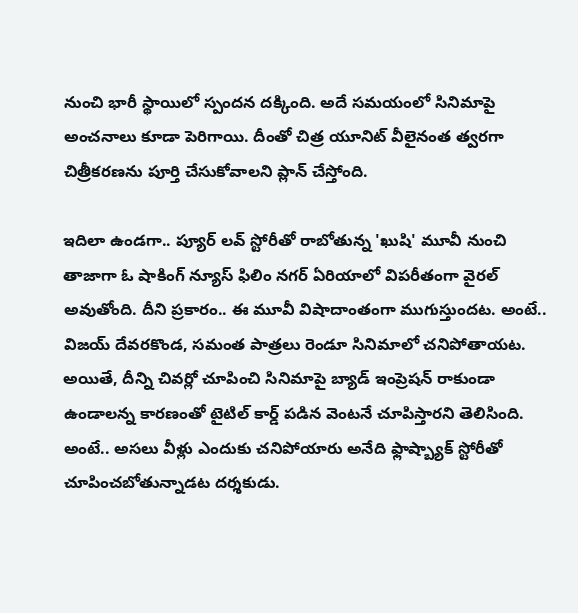నుంచి భారీ స్థాయిలో స్పందన దక్కింది. అదే సమయంలో సినిమాపై అంచనాలు కూడా పెరిగాయి. దీంతో చిత్ర యూనిట్ వీలైనంత త్వరగా చిత్రీకరణను పూర్తి చేసుకోవాలని ప్లాన్ చేస్తోంది.

ఇదిలా ఉండగా.. ప్యూర్ లవ్ స్టోరీతో రాబోతున్న 'ఖుషి' మూవీ నుంచి తాజాగా ఓ షాకింగ్ న్యూస్ ఫిలిం నగర్ ఏరియాలో విపరీతంగా వైరల్ అవుతోంది. దీని ప్రకారం.. ఈ మూవీ విషాదాంతంగా ముగుస్తుందట. అంటే.. విజయ్ దేవరకొండ, సమంత పాత్రలు రెండూ సినిమాలో చనిపోతాయట. అయితే, దీన్ని చివర్లో చూపించి సినిమాపై బ్యాడ్ ఇంప్రెషన్ రాకుండా ఉండాలన్న కారణంతో టైటిల్ కార్డ్ పడిన వెంటనే చూపిస్తారని తెలిసింది. అంటే.. అసలు వీళ్లు ఎందుకు చనిపోయారు అనేది ఫ్లాష్బ్యాక్ స్టోరీతో చూపించబోతున్నాడట దర్శకుడు.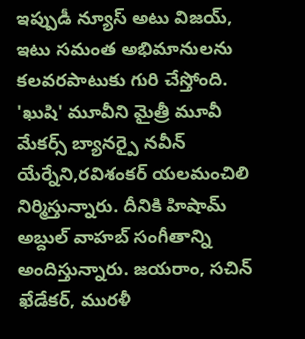ఇప్పుడీ న్యూస్ అటు విజయ్, ఇటు సమంత అభిమానులను కలవరపాటుకు గురి చేస్తోంది.
'ఖుషి' మూవీని మైత్రీ మూవీ మేకర్స్ బ్యానర్పై నవీన్ యేర్నేని,రవిశంకర్ యలమంచిలి నిర్మిస్తున్నారు. దీనికి హిషామ్ అబ్దుల్ వాహబ్ సంగీతాన్ని అందిస్తున్నారు. జయరాం, సచిన్ ఖేడేకర్, మురళీ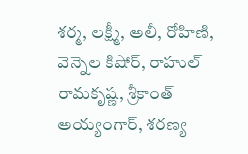శర్మ, లక్ష్మీ, అలీ, రోహిణి, వెన్నెల కిషోర్, రాహుల్ రామకృష్ణ, శ్రీకాంత్ అయ్యంగార్, శరణ్య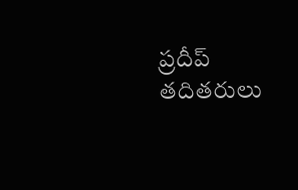ప్రదీప్ తదితరులు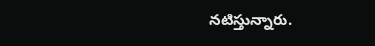నటిస్తున్నారు.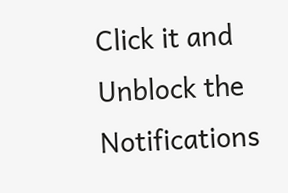Click it and Unblock the Notifications